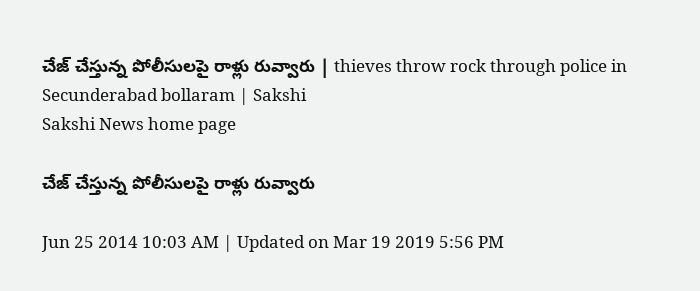చేజ్ చేస్తున్న పోలీసులపై రాళ్లు రువ్వారు | thieves throw rock through police in Secunderabad bollaram | Sakshi
Sakshi News home page

చేజ్ చేస్తున్న పోలీసులపై రాళ్లు రువ్వారు

Jun 25 2014 10:03 AM | Updated on Mar 19 2019 5:56 PM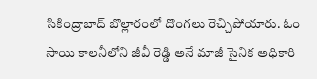సికింద్రాబాద్‌ బొల్లారంలో దొంగలు రెచ్చిపోయారు. ఓం సాయి కాలనీలోని జీవీ రెడ్డి అనే మాజీ సైనిక అధికారి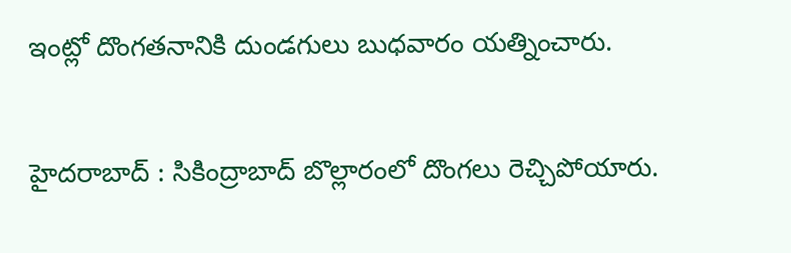ఇంట్లో దొంగతనానికి దుండగులు బుధవారం యత్నించారు.

హైదరాబాద్ : సికింద్రాబాద్‌ బొల్లారంలో దొంగలు రెచ్చిపోయారు.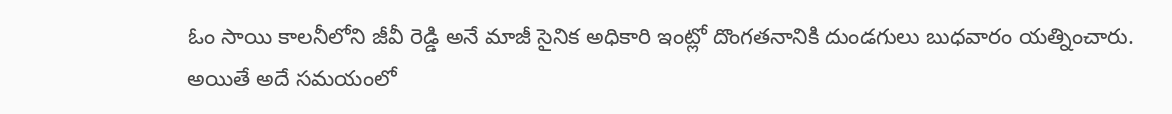ఓం సాయి కాలనీలోని జీవీ రెడ్డి అనే మాజీ సైనిక అధికారి ఇంట్లో దొంగతనానికి దుండగులు బుధవారం యత్నించారు. అయితే అదే సమయంలో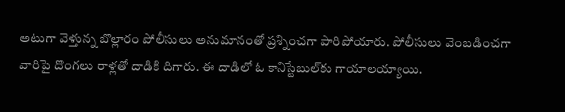అటుగా వెళ్తున్న బొల్లారం పోలీసులు అనుమానంతో ప్రశ్నించగా పారిపోయారు. పోలీసులు వెంబడించగా వారిపై దొంగలు రాళ్లతో దాడికి దిగారు. ఈ దాడిలో ఓ కానిస్టేబుల్‌కు గాయాలయ్యాయి.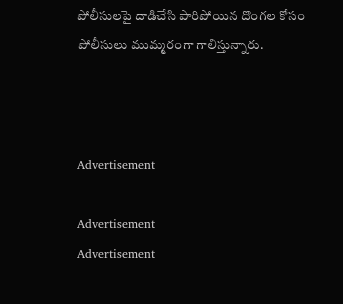పోలీసులపై దాడిచేసి పారిపోయిన దొంగల కోసం పోలీసులు ముమ్మరంగా గాలిస్తున్నారు.



Advertisement

Advertisement
Advertisement